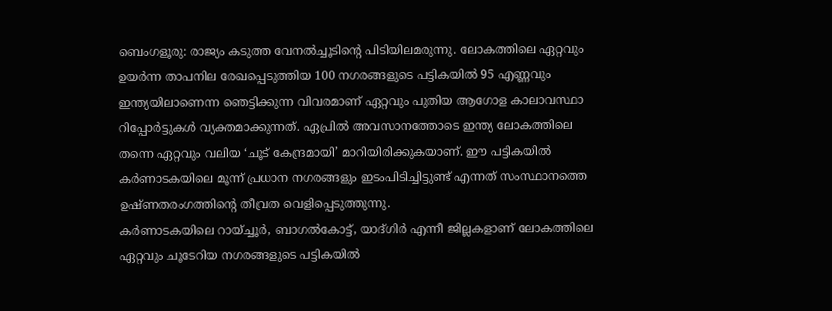ബെംഗളൂരു: രാജ്യം കടുത്ത വേനൽച്ചൂടിന്റെ പിടിയിലമരുന്നു. ലോകത്തിലെ ഏറ്റവും ഉയർന്ന താപനില രേഖപ്പെടുത്തിയ 100 നഗരങ്ങളുടെ പട്ടികയിൽ 95 എണ്ണവും ഇന്ത്യയിലാണെന്ന ഞെട്ടിക്കുന്ന വിവരമാണ് ഏറ്റവും പുതിയ ആഗോള കാലാവസ്ഥാ റിപ്പോർട്ടുകൾ വ്യക്തമാക്കുന്നത്. ഏപ്രിൽ അവസാനത്തോടെ ഇന്ത്യ ലോകത്തിലെ തന്നെ ഏറ്റവും വലിയ ‘ചൂട് കേന്ദ്രമായി’ മാറിയിരിക്കുകയാണ്. ഈ പട്ടികയിൽ കർണാടകയിലെ മൂന്ന് പ്രധാന നഗരങ്ങളും ഇടംപിടിച്ചിട്ടുണ്ട് എന്നത് സംസ്ഥാനത്തെ ഉഷ്ണതരംഗത്തിന്റെ തീവ്രത വെളിപ്പെടുത്തുന്നു.
കർണാടകയിലെ റായ്ച്ചൂർ, ബാഗൽകോട്ട്, യാദ്ഗിർ എന്നീ ജില്ലകളാണ് ലോകത്തിലെ ഏറ്റവും ചൂടേറിയ നഗരങ്ങളുടെ പട്ടികയിൽ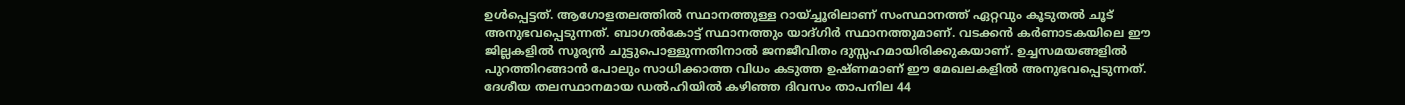ഉൾപ്പെട്ടത്. ആഗോളതലത്തിൽ സ്ഥാനത്തുള്ള റായ്ച്ചൂരിലാണ് സംസ്ഥാനത്ത് ഏറ്റവും കൂടുതൽ ചൂട് അനുഭവപ്പെടുന്നത്. ബാഗൽകോട്ട് സ്ഥാനത്തും യാദ്ഗിർ സ്ഥാനത്തുമാണ്. വടക്കൻ കർണാടകയിലെ ഈ ജില്ലകളിൽ സൂര്യൻ ചുട്ടുപൊള്ളുന്നതിനാൽ ജനജീവിതം ദുസ്സഹമായിരിക്കുകയാണ്. ഉച്ചസമയങ്ങളിൽ പുറത്തിറങ്ങാൻ പോലും സാധിക്കാത്ത വിധം കടുത്ത ഉഷ്ണമാണ് ഈ മേഖലകളിൽ അനുഭവപ്പെടുന്നത്.
ദേശീയ തലസ്ഥാനമായ ഡൽഹിയിൽ കഴിഞ്ഞ ദിവസം താപനില 44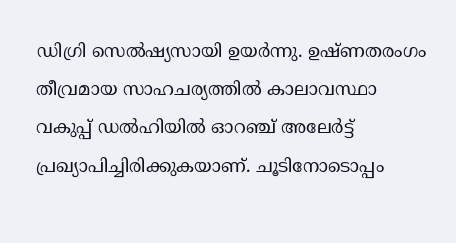ഡിഗ്രി സെൽഷ്യസായി ഉയർന്നു. ഉഷ്ണതരംഗം തീവ്രമായ സാഹചര്യത്തിൽ കാലാവസ്ഥാ വകുപ്പ് ഡൽഹിയിൽ ഓറഞ്ച് അലേർട്ട് പ്രഖ്യാപിച്ചിരിക്കുകയാണ്. ചൂടിനോടൊപ്പം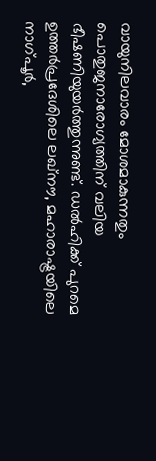വായുനിലവാരം മോശമാകുന്നതും പൊതുജനാരോഗ്യത്തിന് വലിയ ഭീഷണിയുയർത്തുന്നുണ്ട്. ഡൽഹിക്ക് പുറമെ ഉത്തർപ്രദേശിലെ ലഖ്നൗ, മഹാരാഷ്ട്രയിലെ നാഗ്പൂർ,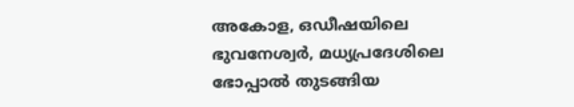അകോള, ഒഡീഷയിലെ ഭുവനേശ്വർ, മധ്യപ്രദേശിലെ ഭോപ്പാൽ തുടങ്ങിയ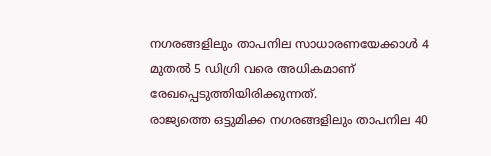നഗരങ്ങളിലും താപനില സാധാരണയേക്കാൾ 4 മുതൽ 5 ഡിഗ്രി വരെ അധികമാണ് രേഖപ്പെടുത്തിയിരിക്കുന്നത്.
രാജ്യത്തെ ഒട്ടുമിക്ക നഗരങ്ങളിലും താപനില 40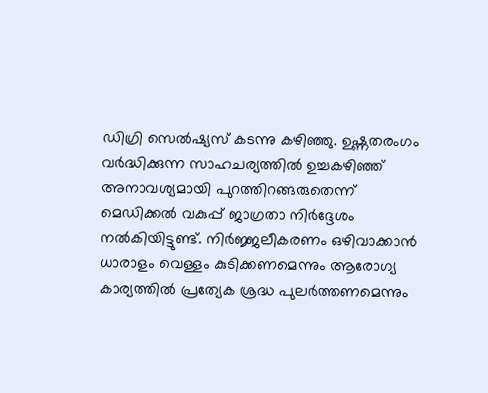ഡിഗ്രി സെൽഷ്യസ് കടന്നു കഴിഞ്ഞു. ഉഷ്ണതരംഗം വർദ്ധിക്കുന്ന സാഹചര്യത്തിൽ ഉച്ചകഴിഞ്ഞ് അനാവശ്യമായി പുറത്തിറങ്ങരുതെന്ന് മെഡിക്കൽ വകുപ്പ് ജാഗ്രതാ നിർദ്ദേശം നൽകിയിട്ടുണ്ട്. നിർജ്ജലീകരണം ഒഴിവാക്കാൻ ധാരാളം വെള്ളം കുടിക്കണമെന്നും ആരോഗ്യ കാര്യത്തിൽ പ്രത്യേക ശ്രദ്ധ പുലർത്തണമെന്നും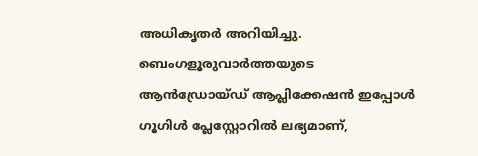അധികൃതർ അറിയിച്ചു.
ബെംഗളൂരുവാർത്തയുടെ ആൻഡ്രോയ്ഡ് ആപ്ലിക്കേഷൻ ഇപ്പോൾ ഗൂഗിൾ പ്ലേസ്റ്റോറിൽ ലഭ്യമാണ്,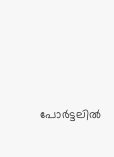പോർട്ടലിൽ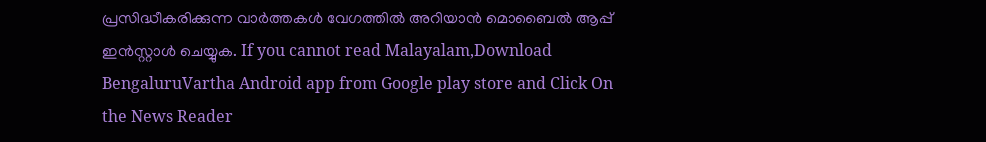പ്രസിദ്ധീകരിക്കുന്ന വാർത്തകൾ വേഗത്തിൽ അറിയാൻ മൊബൈൽ ആപ്പ് ഇൻസ്റ്റാൾ ചെയ്യുക. If you cannot read Malayalam,Download BengaluruVartha Android app from Google play store and Click On the News Reader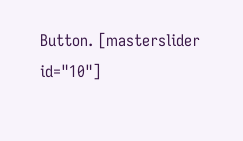Button. [masterslider id="10"]